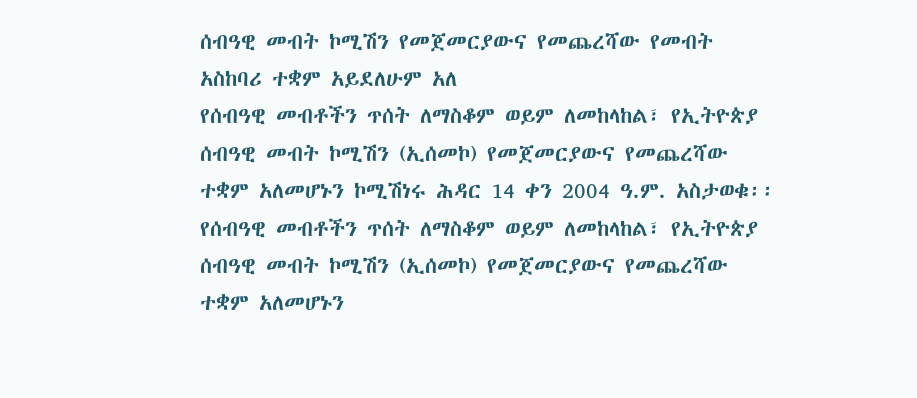ሰብዓዊ መብት ኮሚሽን የመጀመርያውና የመጨረሻው የመብት አስከባሪ ተቋም አይደለሁም አለ
የሰብዓዊ መብቶችን ጥሰት ለማስቆም ወይም ለመከላከል፣ የኢትዮጵያ ሰብዓዊ መብት ኮሚሽን (ኢሰመኮ) የመጀመርያውና የመጨረሻው ተቋም አለመሆኑን ኮሚሽነሩ ሕዳር 14 ቀን 2004 ዓ.ም. አስታወቁ፡፡
የሰብዓዊ መብቶችን ጥሰት ለማስቆም ወይም ለመከላከል፣ የኢትዮጵያ ሰብዓዊ መብት ኮሚሽን (ኢሰመኮ) የመጀመርያውና የመጨረሻው ተቋም አለመሆኑን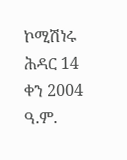ኮሚሽነሩ ሕዳር 14 ቀን 2004 ዓ.ም.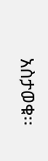አስታወቁ፡፡